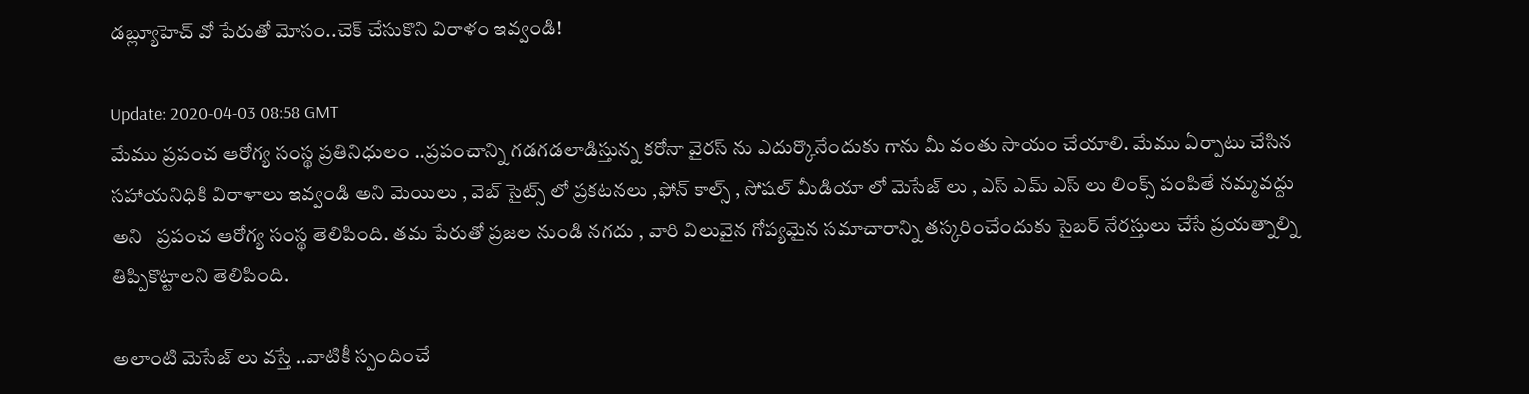డబ్ల్యూహెచ్‌ వో పేరుతో మోసం..చెక్ చేసుకొని విరాళం ఇవ్వండి!

Update: 2020-04-03 08:58 GMT
మేము ప్రపంచ ఆరోగ్య సంస్థ ప్రతినిధులం ..ప్రపంచాన్ని గడగడలాడిస్తున్న కరోనా వైరస్ ను ఎదుర్కొనేందుకు గాను మీ వంతు సాయం చేయాలి. మేము ఏర్పాటు చేసిన సహాయనిధికి విరాళాలు ఇవ్వండి అని మెయిలు , వెబ్ సైట్స్ లో ప్రకటనలు ,ఫోన్ కాల్స్ , సోషల్ మీడియా లో మెసేజ్ లు , ఎస్ ఎమ్ ఎస్ లు లింక్స్ పంపితే నమ్మవద్దు అని   ప్రపంచ ఆరోగ్య సంస్థ తెలిపింది. తమ పేరుతో ప్రజల నుండి నగదు , వారి విలువైన గోప్యమైన సమాచారాన్ని తస్కరించేందుకు సైబర్ నేరస్తులు చేసే ప్రయత్నాల్ని తిప్పికొట్టాలని తెలిపింది.

అలాంటి మెసేజ్ లు వస్తే ..వాటికీ స్పందించే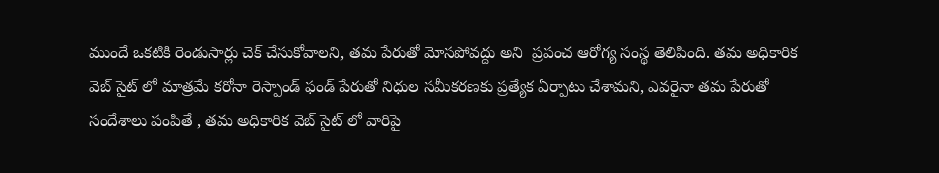ముందే ఒకటికి రెండుసార్లు చెక్ చేసుకోవాలని, తమ పేరుతో మోసపోవద్దు అని  ప్రపంచ ఆరోగ్య సంస్థ తెలిపింది. తమ అధికారిక వెబ్ సైట్ లో మాత్రమే కరోనా రెస్పాండ్ ఫండ్ పేరుతో నిధుల సమీకరణకు ప్రత్యేక ఏర్పాటు చేశామని, ఎవరైనా తమ పేరుతో సందేశాలు పంపితే , తమ అధికారిక వెబ్ సైట్ లో వారిపై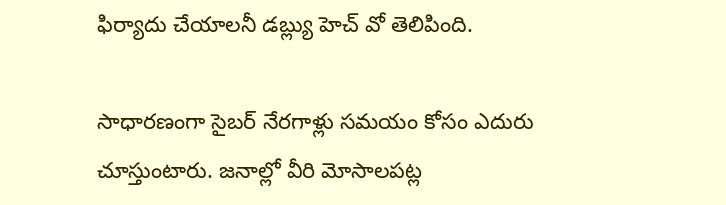ఫిర్యాదు చేయాలనీ డబ్ల్యు హెచ్ వో తెలిపింది.

సాధారణంగా సైబర్ నేరగాళ్లు సమయం కోసం ఎదురు చూస్తుంటారు. జనాల్లో వీరి మోసాలపట్ల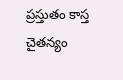ప్రస్తుతం కాస్త చైతన్యం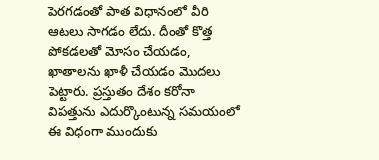పెరగడంతో పాత విధానంలో వీరి ఆటలు సాగడం లేదు. దీంతో కొత్త పోకడలతో మోసం చేయడం, ఖాతాలను ఖాళీ చేయడం మొదలు పెట్టారు. ప్రస్తుతం దేశం కరోనా విపత్తును ఎదుర్కొంటున్న సమయంలో ఈ విధంగా ముందుకు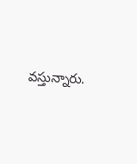వస్తున్నారు.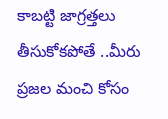కాబట్టి జాగ్రత్తలు తీసుకోకపోతే ..మీరు ప్రజల మంచి కోసం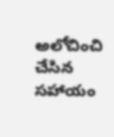అలోచించి చేసిన సహాయం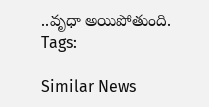..వృధా అయిపోతుంది.
Tags:

Similar News